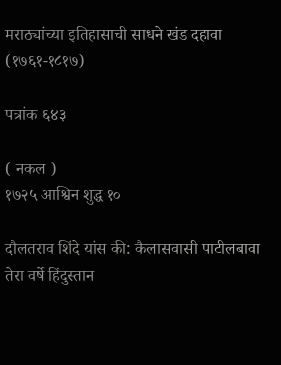मराठ्यांच्या इतिहासाची साधने खंड दहावा (१७६१-१८१७)

पत्रांक ६४३

( नकल )
१७२५ आश्विन शुद्ध १०

दौलतराव शिंदे यांस की: कैलासवासी पाटीलबावा तेरा वर्षे हिंदुस्तान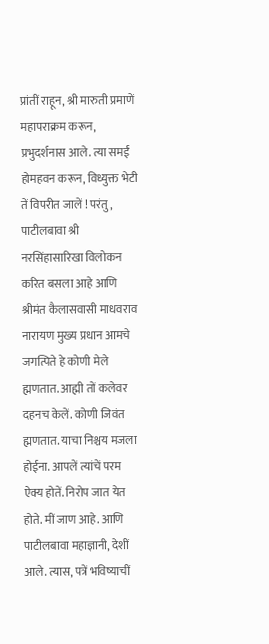प्रांतीं राहून, श्री मारुती प्रमाणें महापराक्रम करून, प्रभुदर्शनास आले. त्या समईं होमहवन करून, विध्युक्त भेटी तें विपरीत जालें ! परंतु, पाटीलबावा श्री नरसिंहासारिखा विलोकन करित बसला आहे आणि श्रीमंत कैलासवासी माधवराव नारायण मुख्य प्रधान आमचे जगत्पिते हे कोणी मेले ह्मणतात. आह्मी तों कलेवर दहनच केलें. कोणी जिवंत ह्मणतात. याचा निश्चय मजला होईना. आपलें त्यांचें परम ऐक्य होतें. निरोप जात येत होते. मीं जाण आहे. आणि पाटीलबावा महाज्ञानी, देशीं आले. त्यास, पत्रें भविष्याचीं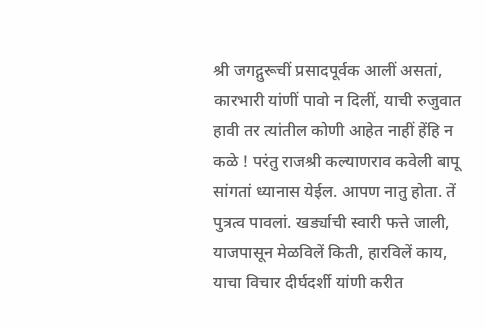श्री जगद्गुरूचीं प्रसादपूर्वक आलीं असतां, कारभारी यांणीं पावो न दिलीं, याची रुजुवात हावी तर त्यांतील कोणी आहेत नाहीं हेंहि न कळे ! परंतु राजश्री कल्याणराव कवेली बापू सांगतां ध्यानास येईल. आपण नातु होता. तें पुत्रत्व पावलां. खर्ड्याची स्वारी फत्ते जाली, याजपासून मेळविलें किती, हारविलें काय, याचा विचार दीर्घदर्शी यांणी करीत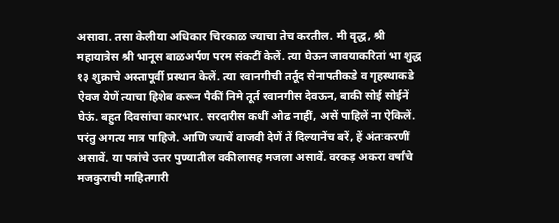असावा. तसा केलीया अधिकार चिरकाळ ज्याचा तेच करतील. मी वृद्ध, श्री महायात्रेस श्री भानूस बाळअर्पण परम संकटीं केलें. त्या घेऊन जावयाकरितां भा शुद्ध १३ शुक्राचे अस्तापूर्वी प्रस्थान केलें. त्या रवानगीची तर्तूद सेनापतीकडे व गृहस्थाकडे ऐवज येणें त्याचा हिशेब करून पैकीं निमे तूर्त रवानगीस देवऊन, बाकी सोई सोईनें घेऊं. बहुत दिवसांचा कारभार. सरदारीस कधीं ओढ नाहीं, असें पाहिलें ना ऐकिलें. परंतु अगत्य मात्र पाहिजे. आणि ज्याचें वाजवी देणें तें दिल्यानेंच बरें, हें अंतःकरणीं असावें. या पत्रांचे उत्तर पुण्यातील वकीलासह मजला असावें. वरकड़ अकरा वर्षांचे मजकुराची माहितगारी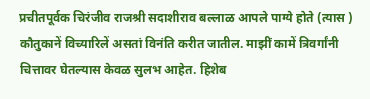प्रचीतपूर्वक चिरंजीव राजश्री सदाशीराव बल्लाळ आपले पाग्ये होते (त्यास ) कौतुकानें विच्यारिलें असतां विनंति करीत जातील. माझीं कामें त्रिवर्गांनी चित्तावर घेतल्यास केवळ सुलभ आहेत. हिशेब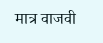मात्र वाजवी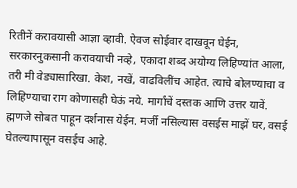रितीनें करावयासी आज्ञा व्हावी. ऐवज सोईवार दाखवून घेईन, सरकारनुकसानी करावयाची नव्हे, एकादा शब्द अयोग्य लिहिण्यांत आला, तरी मी वेड्यासारिखा. केश, नखें, वाढविलींच आहेत. त्याचे बोलण्याचा व लिहिण्याचा राग कोणासही घेऊं नये. मार्गांचें दस्तक आणि उत्तर यावें. ह्मणजे सोबत पाहून दर्शनास येईन. मर्जी नसिल्यास वसईस माझें घर, वसई घेतल्यापासून वसईच आहे.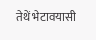तेथें भेटावयासी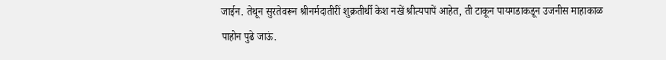जाईन. तेथून सुरतेवरून श्रीनर्मदातीरीं शुक्रतीर्थी केश नखें श्रीत्यपापें आहेत, ती टाकून पायगडाकडून उजनीस माहाकाळ पाहोन पुढे जाऊं.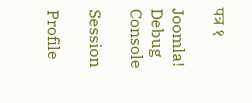पत्र १

Joomla! Debug Console

Session

Profile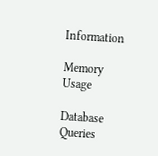Information

Memory Usage

Database Queries